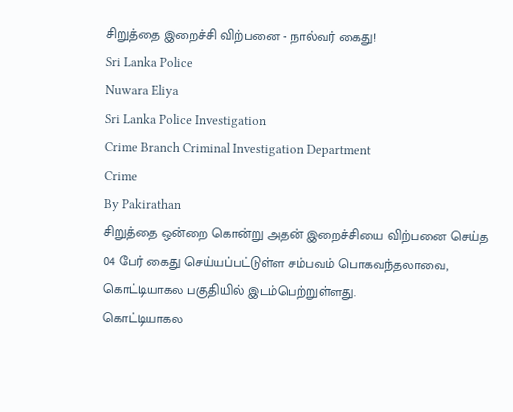சிறுத்தை இறைச்சி விற்பனை - நால்வர் கைது!
Sri Lanka Police
Nuwara Eliya
Sri Lanka Police Investigation
Crime Branch Criminal Investigation Department
Crime
By Pakirathan
சிறுத்தை ஒன்றை கொன்று அதன் இறைச்சியை விற்பனை செய்த 04 பேர் கைது செய்யப்பட்டுள்ள சம்பவம் பொகவந்தலாவை, கொட்டியாகல பகுதியில் இடம்பெற்றுள்ளது.
கொட்டியாகல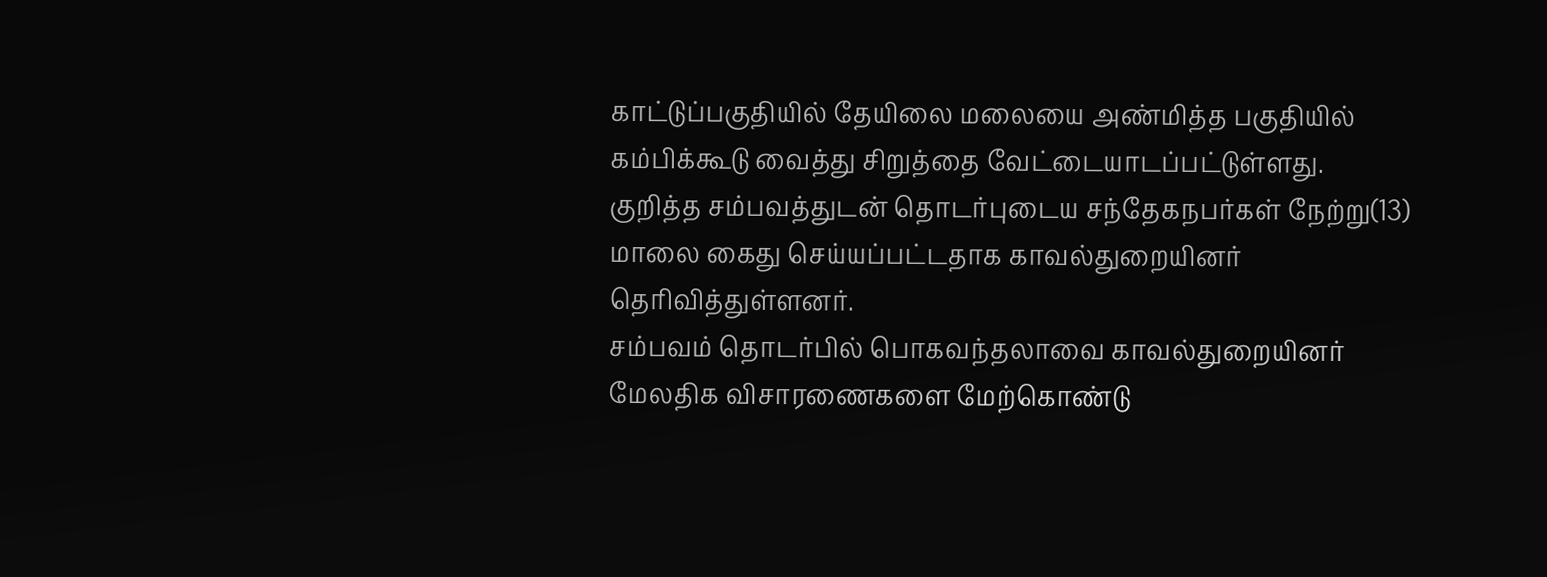காட்டுப்பகுதியில் தேயிலை மலையை அண்மித்த பகுதியில் கம்பிக்கூடு வைத்து சிறுத்தை வேட்டையாடப்பட்டுள்ளது.
குறித்த சம்பவத்துடன் தொடர்புடைய சந்தேகநபர்கள் நேற்று(13) மாலை கைது செய்யப்பட்டதாக காவல்துறையினர் தெரிவித்துள்ளனர்.
சம்பவம் தொடர்பில் பொகவந்தலாவை காவல்துறையினர் மேலதிக விசாரணைகளை மேற்கொண்டு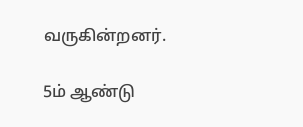வருகின்றனர்.

5ம் ஆண்டு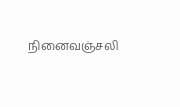நினைவஞ்சலி